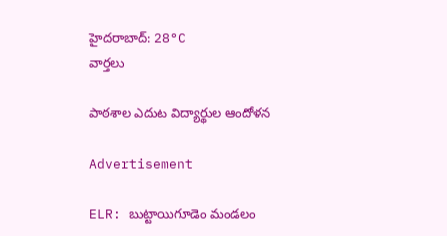హైదరాబాద్: 28°C
వార్తలు

పాఠశాల ఎదుట విద్యార్థుల ఆందోళన

Advertisement

ELR: బుట్టాయిగూడెం మండలం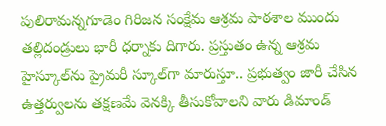పులిరామన్నగూడెం గిరిజన సంక్షేమ ఆశ్రమ పాఠశాల ముందు తల్లిదండ్రులు భారీ ధర్నాకు దిగారు. ప్రస్తుతం ఉన్న ఆశ్రమ హైస్కూల్‌ను ప్రైమరీ స్కూల్‌గా మారుస్తూ.. ప్రభుత్వం జారీ చేసిన ఉత్తర్వులను తక్షణమే వెనక్కి తీసుకోవాలని వారు డిమాండ్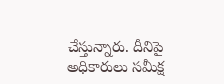చేస్తున్నారు. దీనిపై అధికారులు సమీక్ష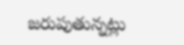జరుపుతున్నట్లు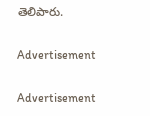తెలిపారు.

Advertisement

Advertisement